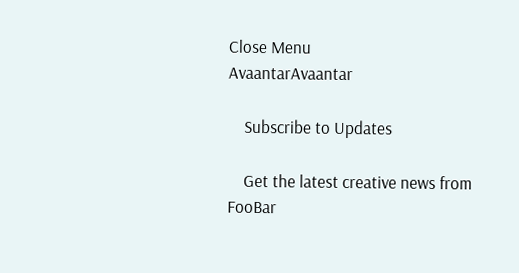Close Menu
AvaantarAvaantar

    Subscribe to Updates

    Get the latest creative news from FooBar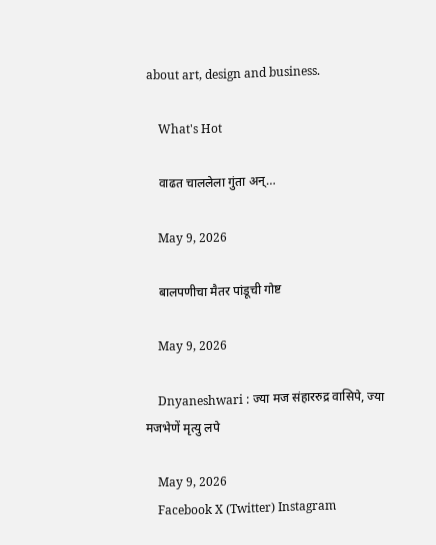about art, design and business.

    What's Hot

    वाढत चाललेला गुंता अन्…

    May 9, 2026

    बालपणीचा मैतर पांडूची गोष्ट

    May 9, 2026

    Dnyaneshwari : ज्या मज संहाररुद्र वासिपे, ज्या मजभेणें मृत्यु लपे

    May 9, 2026
    Facebook X (Twitter) Instagram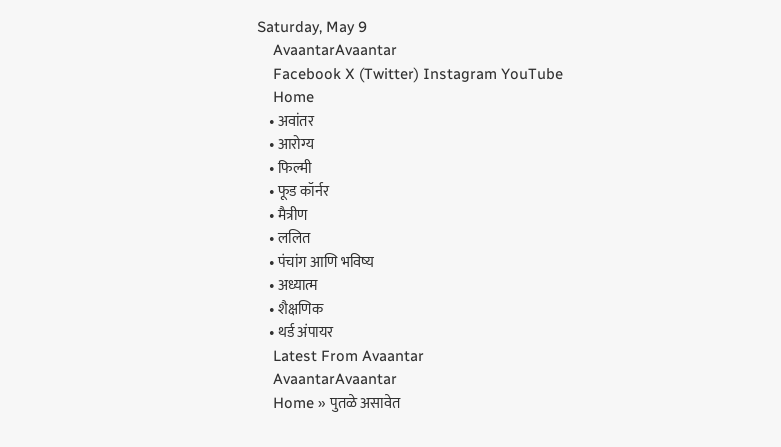Saturday, May 9
    AvaantarAvaantar
    Facebook X (Twitter) Instagram YouTube
    Home
    • अवांतर
    • आरोग्य
    • फिल्मी
    • फूड कॉर्नर
    • मैत्रीण
    • ललित
    • पंचांग आणि भविष्य
    • अध्यात्म
    • शैक्षणिक
    • थर्ड अंपायर
    Latest From Avaantar
    AvaantarAvaantar
    Home » पुतळे असावेत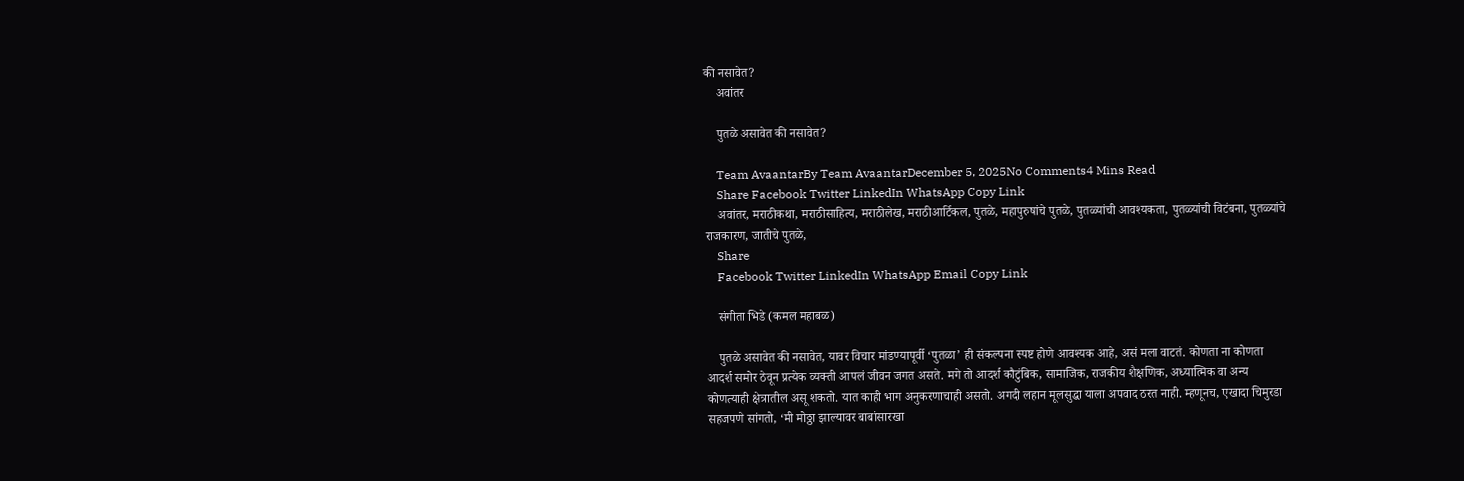की नसावेत?
    अवांतर

    पुतळे असावेत की नसावेत?

    Team AvaantarBy Team AvaantarDecember 5, 2025No Comments4 Mins Read
    Share Facebook Twitter LinkedIn WhatsApp Copy Link
    अवांतर, मराठीकथा, मराठीसाहित्य, मराठीलेख, मराठीआर्टिकल, पुतळे, महापुरुषांचे पुतळे, पुतळ्यांची आवश्यकता, पुतळ्यांची विटंबना, पुतळ्यांचे राजकारण, जातीचे पुतळे,
    Share
    Facebook Twitter LinkedIn WhatsApp Email Copy Link

    संगीता भिडे (कमल महाबळ)

    पुतळे असावेत की नसावेत, यावर विचार मांडण्यापूर्वी ‘पुतळा’ ही संकल्पना स्पष्ट होणे आवश्यक आहे, असं मला वाटतं. कोणता ना कोणता आदर्श समोर ठेवून प्रत्येक व्यक्ती आपलं जीवन जगत असते. मगे तो आदर्श कौटुंबिक, सामाजिक, राजकीय शैक्षणिक, अध्यात्मिक वा अन्य कोणत्याही क्षेत्रातील असू शकतो. यात काही भाग अनुकरणाचाही असतो. अगदी लहान मूलसुद्धा याला अपवाद ठरत नाही. म्हणूनच, एखादा चिमुरडा सहजपणे सांगतो, ‘मी मोठ्ठा झाल्यावर बाबांसारखा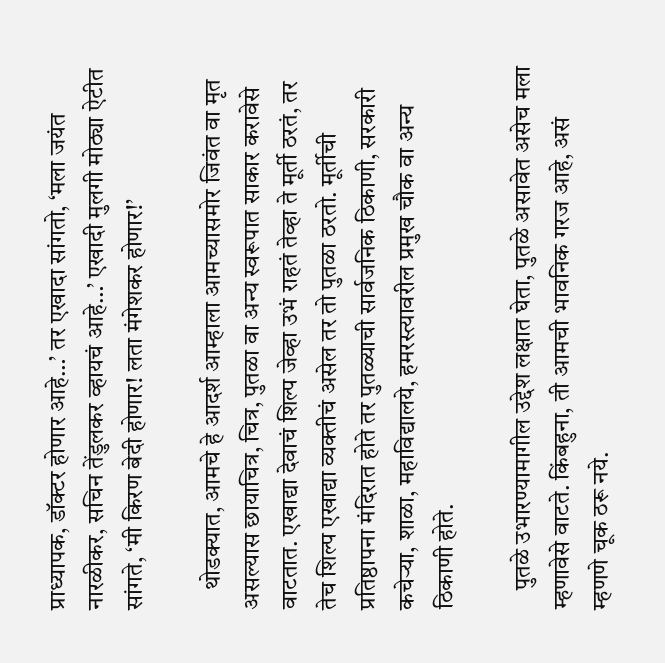प्राध्यापक, डॉक्टर होणार आहे…’ तर एखादा सांगतो, ‘मला जयंत नारळीकर, सचिन तेंडुलकर व्हायचं आहे…’ एखादी मुलगी मोठ्या ऐटीत सांगते, ‘मी किरण बेदी होणार! लता मंगेशकर होणार!’

    थोडक्यात, आमचे हे आदर्श आम्हाला आमच्यासमोर जिवंत वा मृत असल्यास छायाचित्र, चित्र, पुतळा वा अन्य स्वरूपात साकार करावेसे वाटतात. एखाद्या देवाचं शिल्प जेव्हा उभं राहतं तेव्हा ते मूर्ती ठरतं, तर तेच शिल्प एखाद्या व्यक्तीचं असेल तर तो पुतळा ठरतो. मूर्तीची प्रतिष्ठापना मंदिरात होते तर पुतळ्याची सार्वजनिक ठिकाणी, सरकारी कचेऱ्या, शाळा, महाविद्यालये, हमरस्त्यावरील प्रमुख चौक वा अन्य ठिकाणी होते.

    पुतळे उभारण्यामागील उद्देश लक्षात घेता, पुतळे असावेत असेच मला म्हणावेसे वाटते. किंबहुना, ती आमची भावनिक गरज आहे, असं म्हणणे चूक ठरू नये.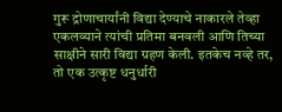गुरू द्रोणाचार्यांनी विद्या देण्याचे नाकारले तेव्हा एकलव्याने त्यांची प्रतिमा बनवली आणि तिच्या साक्षीने सारी विद्या ग्रहण केली. इतकेच नव्हे तर, तो एक उत्कृष्ट धनुर्धारी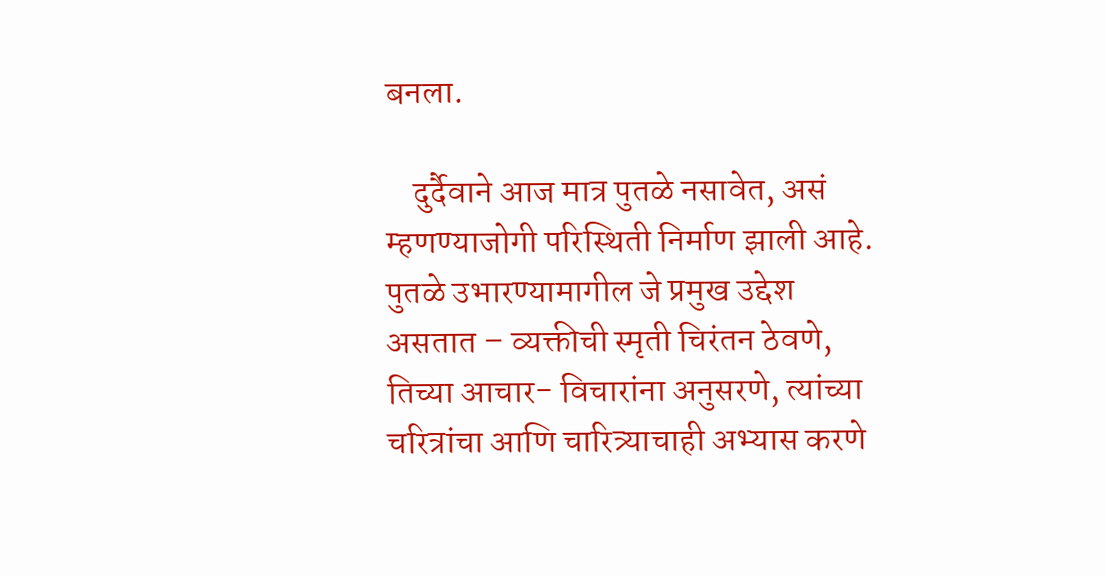बनला.

    दुर्दैवाने आज मात्र पुतळे नसावेत, असं म्हणण्याजोगी परिस्थिती निर्माण झाली आहे. पुतळे उभारण्यामागील जे प्रमुख उद्देश असतात – व्यक्तीची स्मृती चिरंतन ठेवणे, तिच्या आचार- विचारांना अनुसरणे, त्यांच्या चरित्रांचा आणि चारित्र्याचाही अभ्यास करणे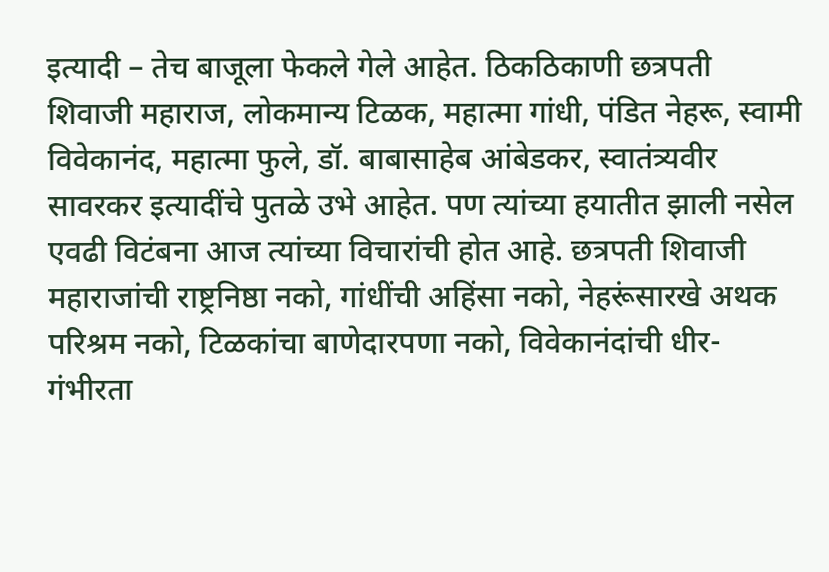इत्यादी – तेच बाजूला फेकले गेले आहेत. ठिकठिकाणी छत्रपती शिवाजी महाराज, लोकमान्य टिळक, महात्मा गांधी, पंडित नेहरू, स्वामी विवेकानंद, महात्मा फुले, डॉ. बाबासाहेब आंबेडकर, स्वातंत्र्यवीर सावरकर इत्यादींचे पुतळे उभे आहेत. पण त्यांच्या हयातीत झाली नसेल एवढी विटंबना आज त्यांच्या विचारांची होत आहे. छत्रपती शिवाजी महाराजांची राष्ट्रनिष्ठा नको, गांधींची अहिंसा नको, नेहरूंसारखे अथक परिश्रम नको, टिळकांचा बाणेदारपणा नको, विवेकानंदांची धीर-गंभीरता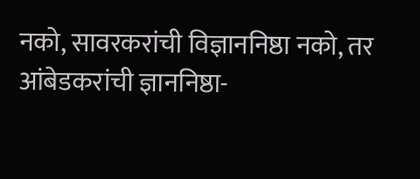नको, सावरकरांची विज्ञाननिष्ठा नको, तर आंबेडकरांची ज्ञाननिष्ठा-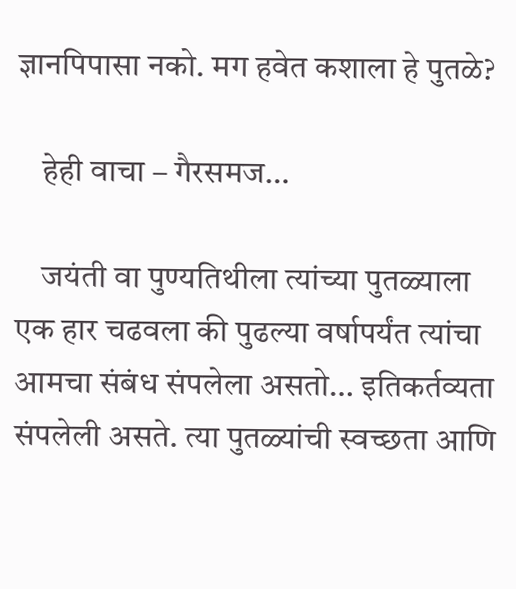ज्ञानपिपासा नको. मग हवेत कशाला हे पुतळे?

    हेही वाचा – गैरसमज…

    जयंती वा पुण्यतिथीला त्यांच्या पुतळ्याला एक हार चढवला की पुढल्या वर्षापर्यंत त्यांचा आमचा संबंध संपलेला असतो… इतिकर्तव्यता संपलेली असते. त्या पुतळ्यांची स्वच्छता आणि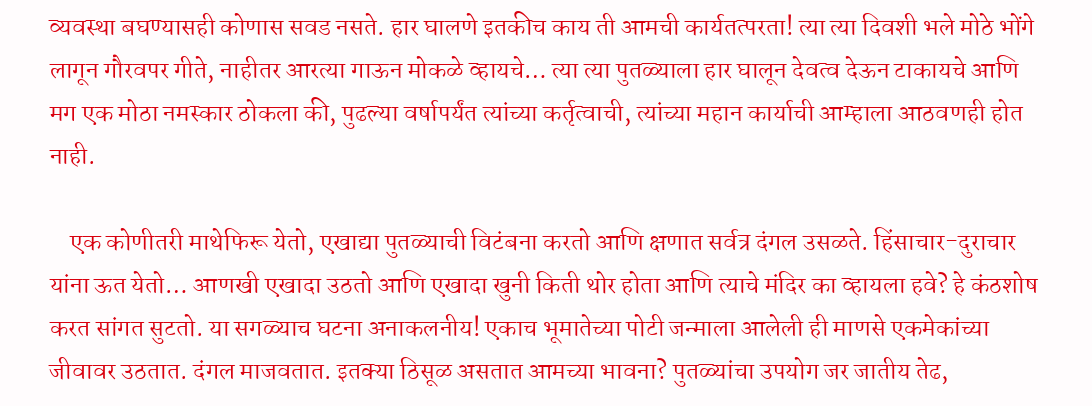व्यवस्था बघण्यासही कोणास सवड नसते. हार घालणे इतकीच काय ती आमची कार्यतत्परता! त्या त्या दिवशी भले मोठे भोंगे लागून गौरवपर गीते, नाहीतर आरत्या गाऊन मोकळे व्हायचे… त्या त्या पुतळ्याला हार घालून देवत्व देऊन टाकायचे आणि मग एक मोठा नमस्कार ठोकला की, पुढल्या वर्षापर्यंत त्यांच्या कर्तृत्वाची, त्यांच्या महान कार्याची आम्हाला आठवणही होत नाही.

    एक कोणीतरी माथेफिरू येतो, एखाद्या पुतळ्याची विटंबना करतो आणि क्षणात सर्वत्र दंगल उसळते. हिंसाचार-दुराचार यांना ऊत येतो… आणखी एखादा उठतो आणि एखादा खुनी किती थोर होता आणि त्याचे मंदिर का व्हायला हवे? हे कंठशोष करत सांगत सुटतो. या सगळ्याच घटना अनाकलनीय! एकाच भूमातेच्या पोटी जन्माला आलेली ही माणसे एकमेकांच्या जीवावर उठतात. दंगल माजवतात. इतक्या ठिसूळ असतात आमच्या भावना? पुतळ्यांचा उपयोग जर जातीय तेढ,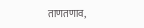ताणतणाव,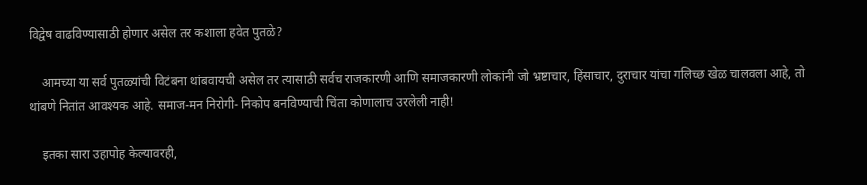विद्वेष वाढविण्यासाठी होणार असेल तर कशाला हवेत पुतळे?

    आमच्या या सर्व पुतळ्यांची विटंबना थांबवायची असेल तर त्यासाठी सर्वच राजकारणी आणि समाजकारणी लोकांनी जो भ्रष्टाचार, हिंसाचार, दुराचार यांचा गलिच्छ खेळ चालवला आहे, तो थांबणे नितांत आवश्यक आहे. समाज-मन निरोगी- निकोप बनविण्याची चिंता कोणालाच उरलेली नाही!

    इतका सारा उहापोह केल्यावरही,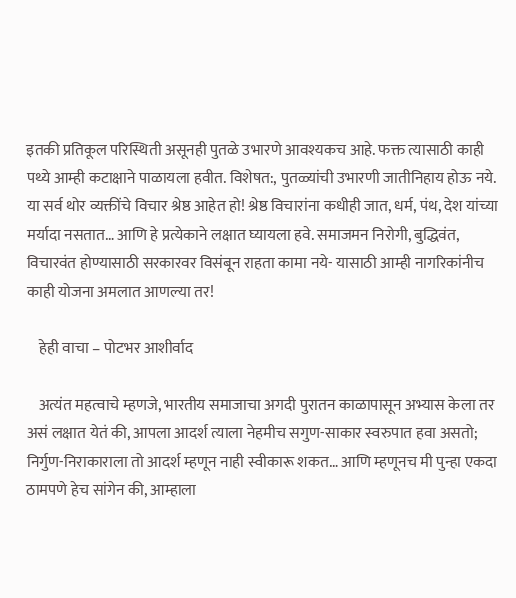इतकी प्रतिकूल परिस्थिती असूनही पुतळे उभारणे आवश्यकच आहे. फक्त त्यासाठी काही पथ्ये आम्ही कटाक्षाने पाळायला हवीत. विशेषत:, पुतळ्यांची उभारणी जातीनिहाय होऊ नये. या सर्व थोर व्यक्तींचे विचार श्रेष्ठ आहेत हो! श्रेष्ठ विचारांना कधीही जात, धर्म, पंथ, देश यांच्या मर्यादा नसतात… आणि हे प्रत्येकाने लक्षात घ्यायला हवे. समाजमन निरोगी, बुद्धिवंत, विचारवंत होण्यासाठी सरकारवर विसंबून राहता कामा नये- यासाठी आम्ही नागरिकांनीच काही योजना अमलात आणल्या तर!

    हेही वाचा – पोटभर आशीर्वाद

    अत्यंत महत्वाचे म्हणजे, भारतीय समाजाचा अगदी पुरातन काळापासून अभ्यास केला तर असं लक्षात येतं की, आपला आदर्श त्याला नेहमीच सगुण-साकार स्वरुपात हवा असतो; निर्गुण-निराकाराला तो आदर्श म्हणून नाही स्वीकारू शकत… आणि म्हणूनच मी पुन्हा एकदा ठामपणे हेच सांगेन की, आम्हाला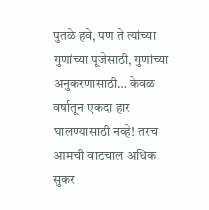पुतळे हवे, पण ते त्यांच्या गुणांच्या पूजेसाठी, गुणांच्या अनुकरणासाठी… केवळ वर्षातून एकदा हार घालण्यासाठी नव्हे! तरच आमची वाटचाल अधिक सुकर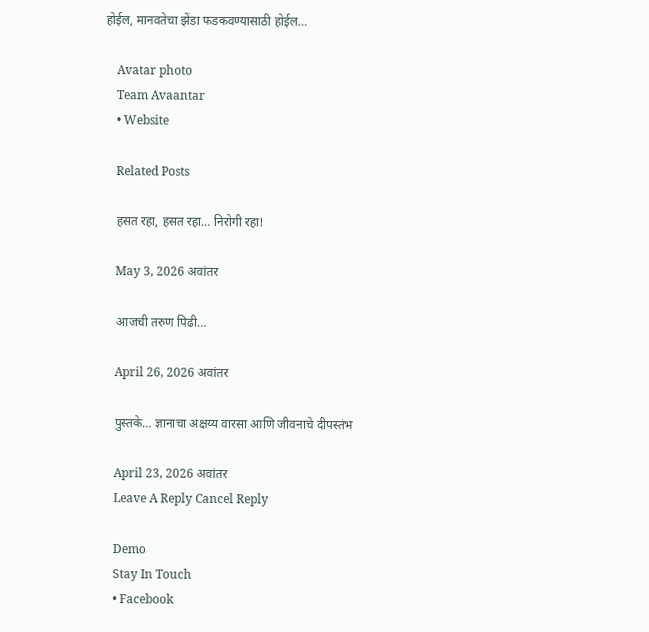होईल, मानवतेचा झेंडा फडकवण्यासाठी होईल…

    Avatar photo
    Team Avaantar
    • Website

    Related Posts

    हसत रहा, हसत रहा… निरोगी रहा!

    May 3, 2026 अवांतर

    आजची तरुण पिढी…

    April 26, 2026 अवांतर

    पुस्तके… ज्ञानाचा अक्षय्य वारसा आणि जीवनाचे दीपस्तंभ

    April 23, 2026 अवांतर
    Leave A Reply Cancel Reply

    Demo
    Stay In Touch
    • Facebook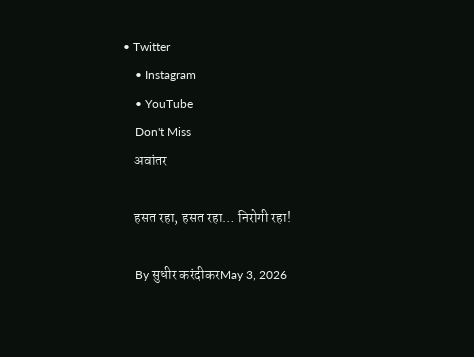• Twitter
    • Instagram
    • YouTube
    Don't Miss
    अवांतर

    हसत रहा, हसत रहा… निरोगी रहा!

    By सुधीर करंदीकरMay 3, 2026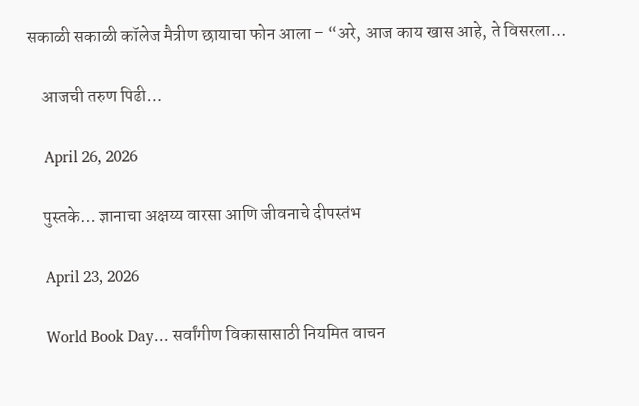सकाळी सकाळी कॉलेज मैत्रीण छायाचा फोन आला – “अरे, आज काय खास आहे, ते विसरला…

    आजची तरुण पिढी…

    April 26, 2026

    पुस्तके… ज्ञानाचा अक्षय्य वारसा आणि जीवनाचे दीपस्तंभ

    April 23, 2026

    World Book Day… सर्वांगीण विकासासाठी नियमित वाचन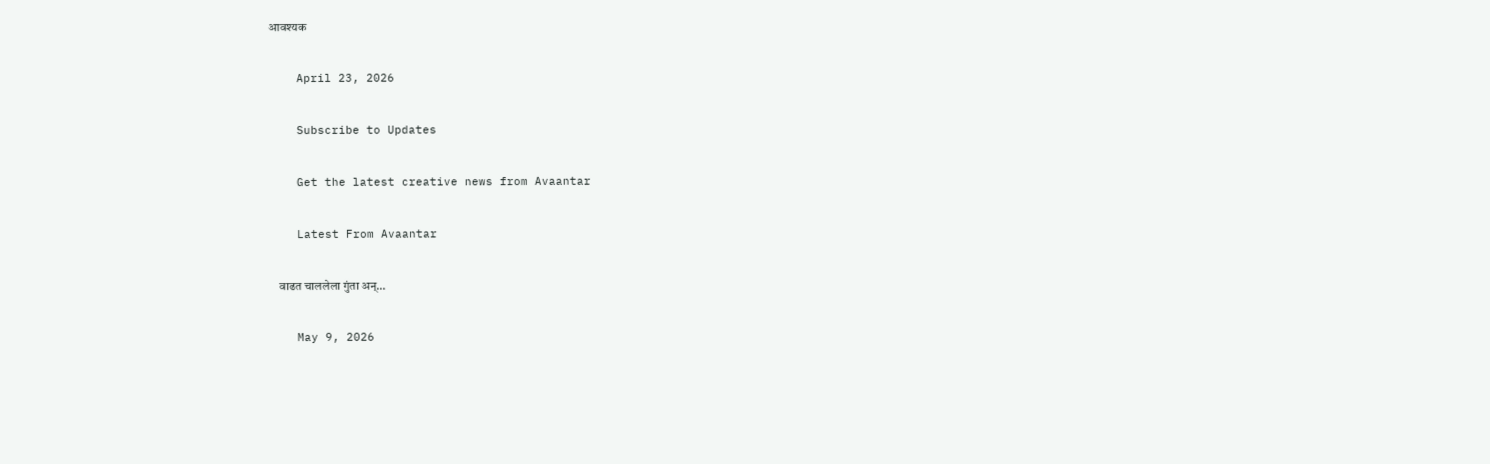आवश्यक

    April 23, 2026

    Subscribe to Updates

    Get the latest creative news from Avaantar

    Latest From Avaantar

    वाढत चाललेला गुंता अन्…

    May 9, 2026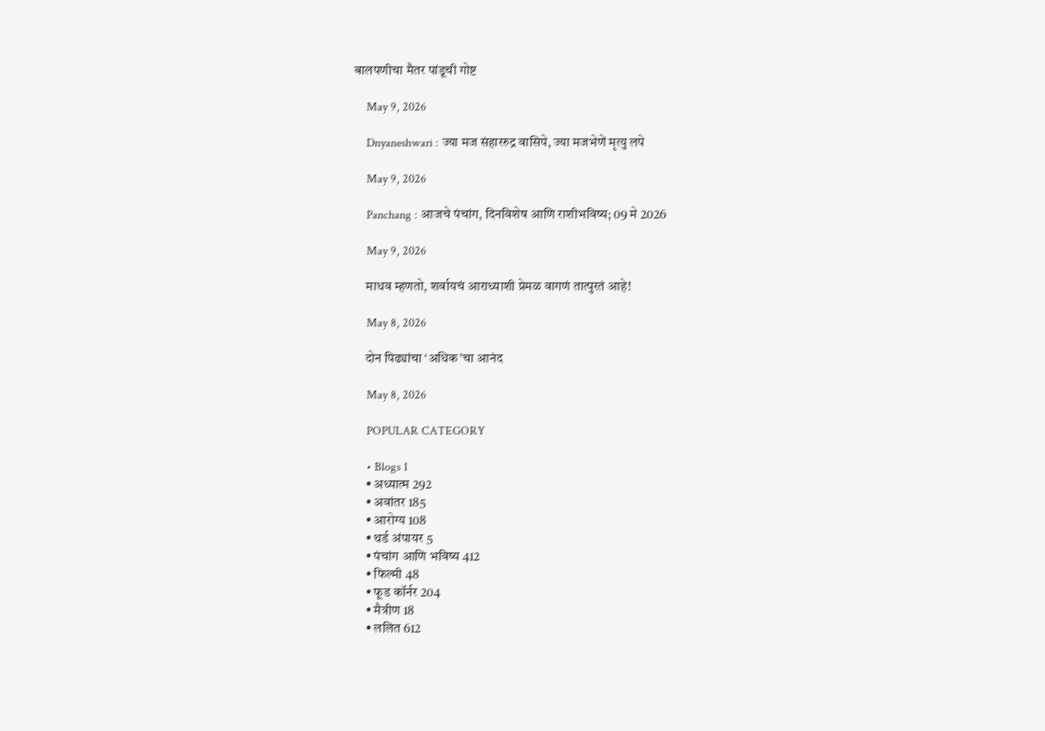बालपणीचा मैतर पांडूची गोष्ट

    May 9, 2026

    Dnyaneshwari : ज्या मज संहाररुद्र वासिपे, ज्या मजभेणें मृत्यु लपे

    May 9, 2026

    Panchang : आजचे पंचांग, दिनविशेष आणि राशीभविष्य; 09 मे 2026

    May 9, 2026

    माधव म्हणतो, शर्वायचं आराध्याशी प्रेमळ वागणं तात्पुरतं आहे!

    May 8, 2026

    दोन पिढ्यांचा ‘अधिक’चा आनंद

    May 8, 2026

    POPULAR CATEGORY

    • Blogs 1
    • अध्यात्म 292
    • अवांतर 185
    • आरोग्य 108
    • थर्ड अंपायर 5
    • पंचांग आणि भविष्य 412
    • फिल्मी 48
    • फूड कॉर्नर 204
    • मैत्रीण 18
    • ललित 612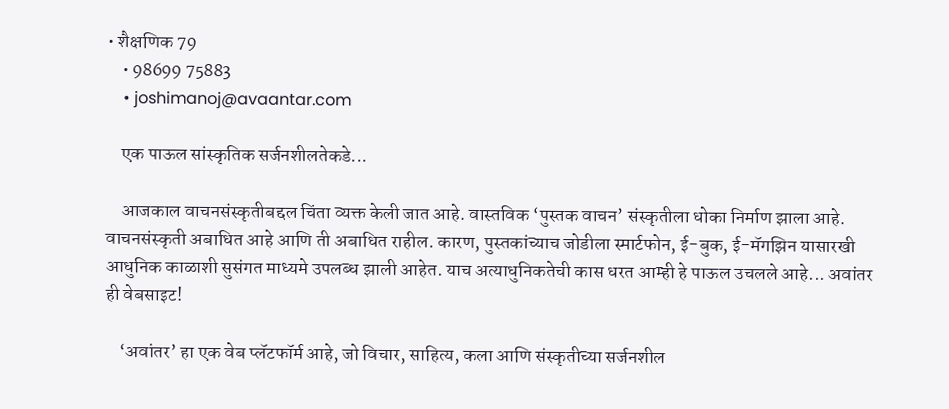• शैक्षणिक 79
    • 98699 75883
    • joshimanoj@avaantar.com

    एक पाऊल सांस्कृतिक सर्जनशीलतेकडे...

    आजकाल वाचनसंस्कृतीबद्दल चिंता व्यक्त केली जात आहे. वास्तविक ‘पुस्तक वाचन’ संस्कृतीला धोका निर्माण झाला आहे. वाचनसंस्कृती अबाधित आहे आणि ती अबाधित राहील. कारण, पुस्तकांच्याच जोडीला स्मार्टफोन, ई-बुक, ई-मॅगझिन यासारखी आधुनिक काळाशी सुसंगत माध्यमे उपलब्ध झाली आहेत. याच अत्याधुनिकतेची कास धरत आम्ही हे पाऊल उचलले आहे... अवांतर ही वेबसाइट!

    ‘अवांतर’ हा एक वेब प्लॅटफॉर्म आहे, जो विचार, साहित्य, कला आणि संस्कृतीच्या सर्जनशील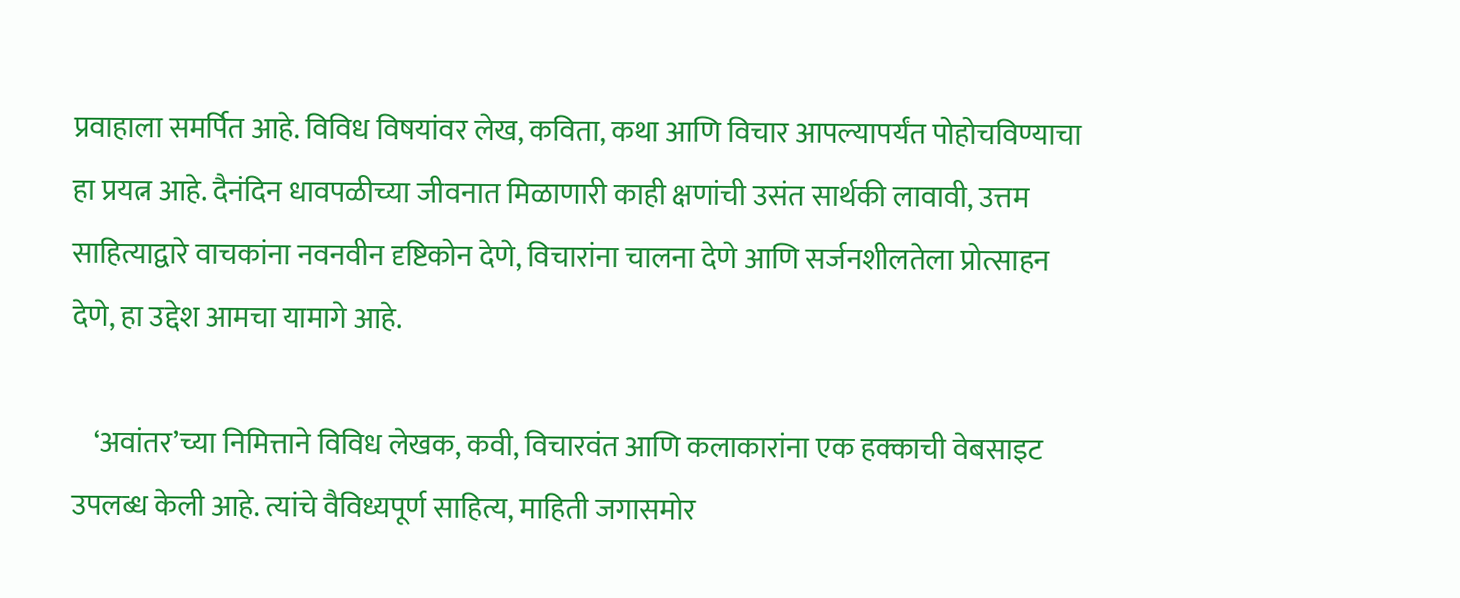प्रवाहाला समर्पित आहे. विविध विषयांवर लेख, कविता, कथा आणि विचार आपल्यापर्यंत पोहोचविण्याचा हा प्रयत्न आहे. दैनंदिन धावपळीच्या जीवनात मिळाणारी काही क्षणांची उसंत सार्थकी लावावी, उत्तम साहित्याद्वारे वाचकांना नवनवीन दृष्टिकोन देणे, विचारांना चालना देणे आणि सर्जनशीलतेला प्रोत्साहन देणे, हा उद्देश आमचा यामागे आहे.

    ‘अवांतर’च्या निमित्ताने विविध लेखक, कवी, विचारवंत आणि कलाकारांना एक हक्काची वेबसाइट उपलब्ध केली आहे. त्यांचे वैविध्यपूर्ण साहित्य, माहिती जगासमोर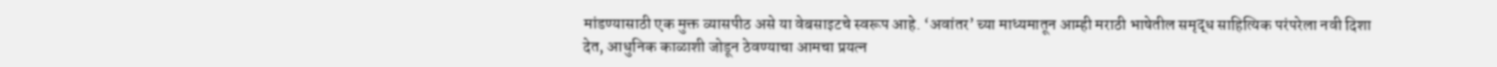मांडण्यासाठी एक मुक्त व्यासपीठ असे या वेबसाइटचे स्वरूप आहे. ‘अवांतर’ च्या माध्यमातून आम्ही मराठी भाषेतील समृद्ध साहित्यिक परंपरेला नवी दिशा देत, आधुनिक काळाशी जोडून ठेवण्याचा आमचा प्रयत्न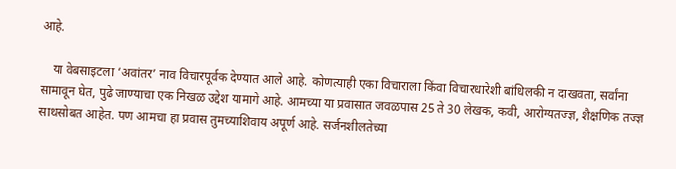आहे.

    या वेबसाइटला ‘अवांतर’ नाव विचारपूर्वक देण्यात आले आहे. कोणत्याही एका विचाराला किंवा विचारधारेशी बांधिलकी न दाखवता, सर्वांना सामावून घेत, पुढे जाण्याचा एक निखळ उद्देश यामागे आहे. आमच्या या प्रवासात जवळपास 25 ते 30 लेखक, कवी, आरोग्यतज्ज्ञ, शैक्षणिक तज्ज्ञ साथसोबत आहेत. पण आमचा हा प्रवास तुमच्याशिवाय अपूर्ण आहे. सर्जनशीलतेच्या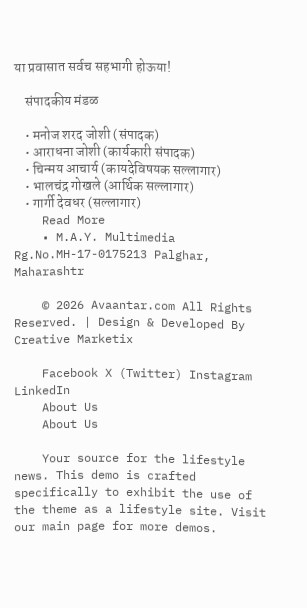या प्रवासात सर्वच सहभागी होऊया!

    संपादकीय मंडळ

    • मनोज शरद जोशी (संपादक)
    • आराधना जोशी (कार्यकारी संपादक)
    • चिन्मय आचार्य (कायदेविषयक सल्लागार)
    • भालचंद्र गोखले (आर्थिक सल्लागार)
    • गार्गी देवधर (सल्लागार)
    Read More
    • M.A.Y. Multimedia Rg.No.MH-17-0175213 Palghar, Maharashtr

    © 2026 Avaantar.com All Rights Reserved. | Design & Developed By Creative Marketix

    Facebook X (Twitter) Instagram LinkedIn
    About Us
    About Us

    Your source for the lifestyle news. This demo is crafted specifically to exhibit the use of the theme as a lifestyle site. Visit our main page for more demos.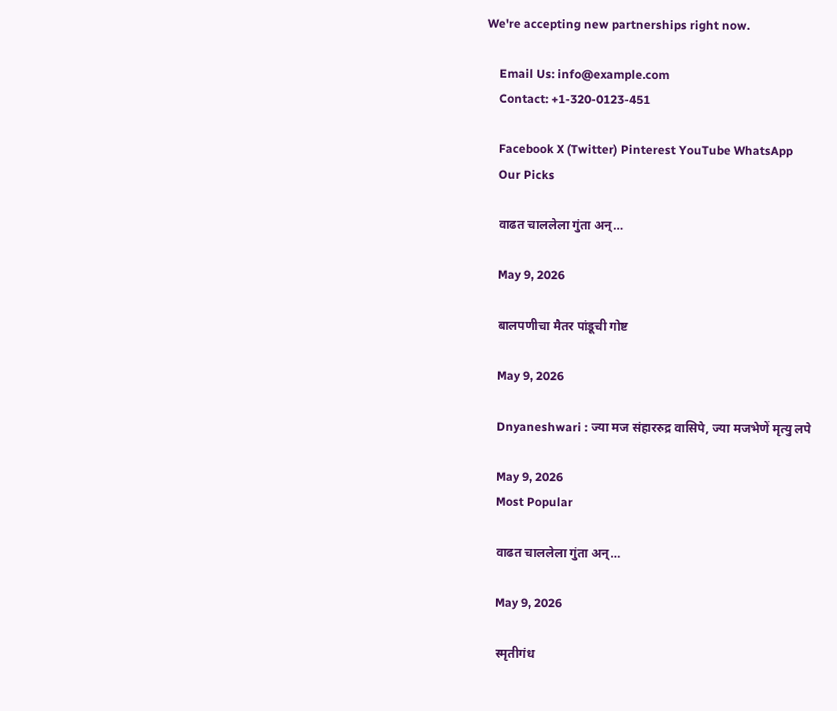We're accepting new partnerships right now.

    Email Us: info@example.com
    Contact: +1-320-0123-451

    Facebook X (Twitter) Pinterest YouTube WhatsApp
    Our Picks

    वाढत चाललेला गुंता अन्…

    May 9, 2026

    बालपणीचा मैतर पांडूची गोष्ट

    May 9, 2026

    Dnyaneshwari : ज्या मज संहाररुद्र वासिपे, ज्या मजभेणें मृत्यु लपे

    May 9, 2026
    Most Popular

    वाढत चाललेला गुंता अन्…

    May 9, 2026

    स्मृतीगंध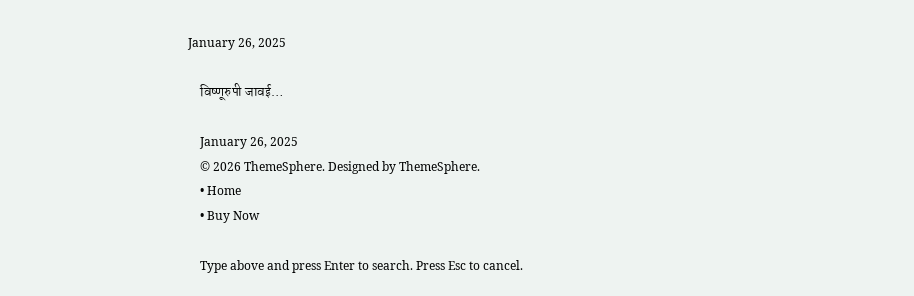January 26, 2025

    विष्णूरुपी जावई…

    January 26, 2025
    © 2026 ThemeSphere. Designed by ThemeSphere.
    • Home
    • Buy Now

    Type above and press Enter to search. Press Esc to cancel.